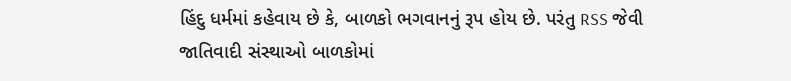હિંદુ ધર્મમાં કહેવાય છે કે, બાળકો ભગવાનનું રૂપ હોય છે. પરંતુ RSS જેવી જાતિવાદી સંસ્થાઓ બાળકોમાં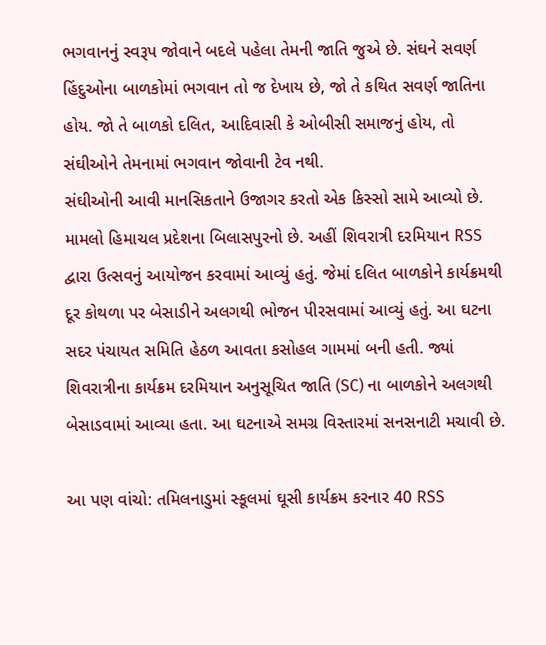ભગવાનનું સ્વરૂપ જોવાને બદલે પહેલા તેમની જાતિ જુએ છે. સંઘને સવર્ણ હિંદુઓના બાળકોમાં ભગવાન તો જ દેખાય છે, જો તે કથિત સવર્ણ જાતિના હોય. જો તે બાળકો દલિત, આદિવાસી કે ઓબીસી સમાજનું હોય, તો સંઘીઓને તેમનામાં ભગવાન જોવાની ટેવ નથી.
સંઘીઓની આવી માનસિકતાને ઉજાગર કરતો એક કિસ્સો સામે આવ્યો છે. મામલો હિમાચલ પ્રદેશના બિલાસપુરનો છે. અહીં શિવરાત્રી દરમિયાન RSS દ્વારા ઉત્સવનું આયોજન કરવામાં આવ્યું હતું. જેમાં દલિત બાળકોને કાર્યક્રમથી દૂર કોથળા પર બેસાડીને અલગથી ભોજન પીરસવામાં આવ્યું હતું. આ ઘટના સદર પંચાયત સમિતિ હેઠળ આવતા કસોહલ ગામમાં બની હતી. જ્યાં શિવરાત્રીના કાર્યક્રમ દરમિયાન અનુસૂચિત જાતિ (SC) ના બાળકોને અલગથી બેસાડવામાં આવ્યા હતા. આ ઘટનાએ સમગ્ર વિસ્તારમાં સનસનાટી મચાવી છે.

આ પણ વાંચો: તમિલનાડુમાં સ્કૂલમાં ઘૂસી કાર્યક્રમ કરનાર 40 RSS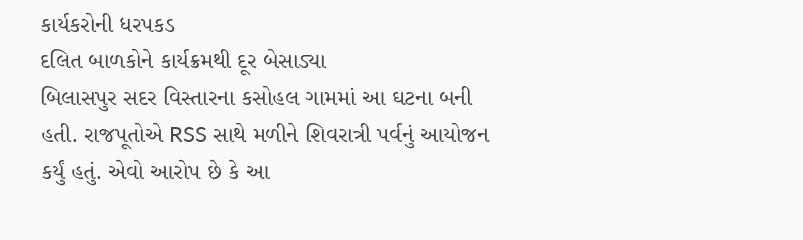કાર્યકરોની ધરપકડ
દલિત બાળકોને કાર્યક્રમથી દૂર બેસાડ્યા
બિલાસપુર સદર વિસ્તારના કસોહલ ગામમાં આ ઘટના બની હતી. રાજપૂતોએ RSS સાથે મળીને શિવરાત્રી પર્વનું આયોજન કર્યું હતું. એવો આરોપ છે કે આ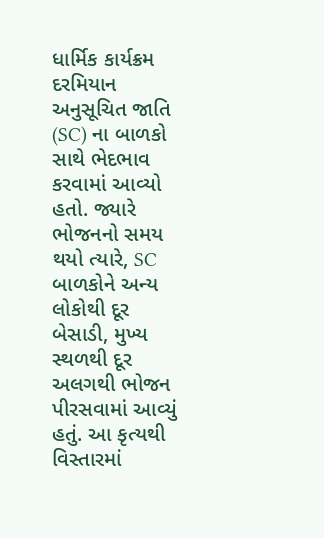ધાર્મિક કાર્યક્રમ દરમિયાન અનુસૂચિત જાતિ (SC) ના બાળકો સાથે ભેદભાવ કરવામાં આવ્યો હતો. જ્યારે ભોજનનો સમય થયો ત્યારે, SC બાળકોને અન્ય લોકોથી દૂર બેસાડી, મુખ્ય સ્થળથી દૂર અલગથી ભોજન પીરસવામાં આવ્યું હતું. આ કૃત્યથી વિસ્તારમાં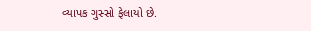વ્યાપક ગુસ્સો ફેલાયો છે.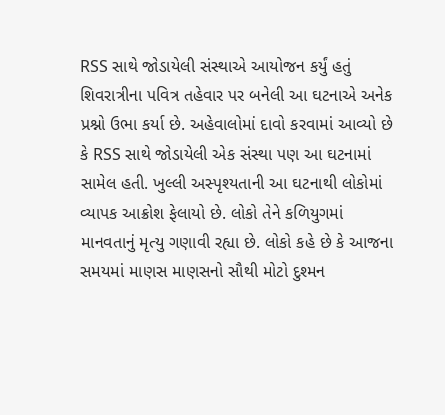RSS સાથે જોડાયેલી સંસ્થાએ આયોજન કર્યું હતું
શિવરાત્રીના પવિત્ર તહેવાર પર બનેલી આ ઘટનાએ અનેક પ્રશ્નો ઉભા કર્યા છે. અહેવાલોમાં દાવો કરવામાં આવ્યો છે કે RSS સાથે જોડાયેલી એક સંસ્થા પણ આ ઘટનામાં સામેલ હતી. ખુલ્લી અસ્પૃશ્યતાની આ ઘટનાથી લોકોમાં વ્યાપક આક્રોશ ફેલાયો છે. લોકો તેને કળિયુગમાં માનવતાનું મૃત્યુ ગણાવી રહ્યા છે. લોકો કહે છે કે આજના સમયમાં માણસ માણસનો સૌથી મોટો દુશ્મન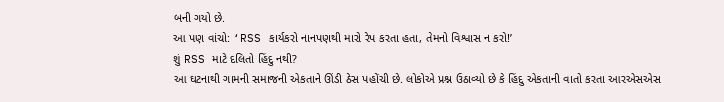બની ગયો છે.
આ પણ વાંચો: ‘RSS કાર્યકરો નાનપણથી મારો રેપ કરતા હતા, તેમનો વિશ્વાસ ન કરો!’
શું RSS માટે દલિતો હિંદુ નથી?
આ ઘટનાથી ગામની સમાજની એકતાને ઊંડી ઠેસ પહોંચી છે. લોકોએ પ્રશ્ન ઉઠાવ્યો છે કે હિંદુ એકતાની વાતો કરતા આરએસએસ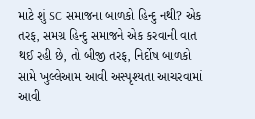માટે શું SC સમાજના બાળકો હિન્દુ નથી? એક તરફ, સમગ્ર હિન્દુ સમાજને એક કરવાની વાત થઈ રહી છે, તો બીજી તરફ, નિર્દોષ બાળકો સામે ખુલ્લેઆમ આવી અસ્પૃશ્યતા આચરવામાં આવી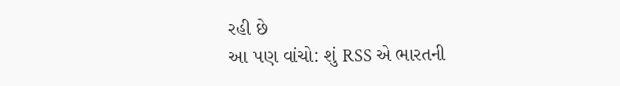રહી છે
આ પણ વાંચો: શું RSS એ ભારતની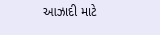આઝાદી માટે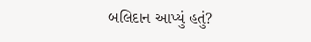બલિદાન આપ્યું હતું?